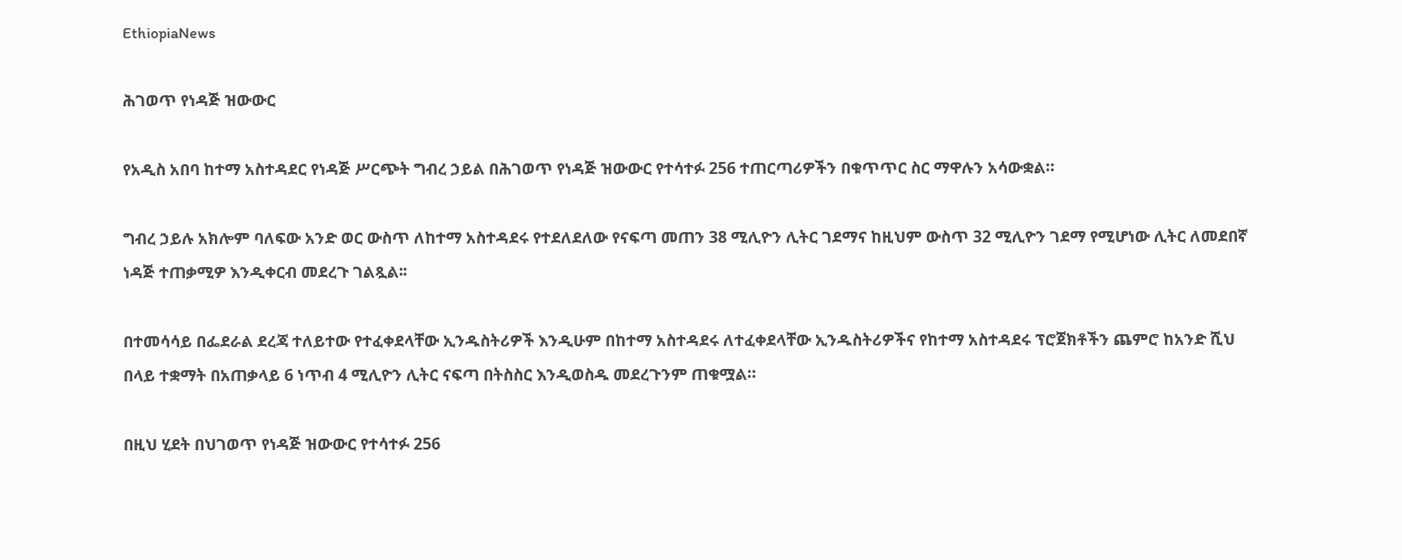EthiopiaNews

ሕገወጥ የነዳጅ ዝውውር

የአዲስ አበባ ከተማ አስተዳደር የነዳጅ ሥርጭት ግብረ ኃይል በሕገወጥ የነዳጅ ዝውውር የተሳተፉ 256 ተጠርጣሪዎችን በቁጥጥር ስር ማዋሉን አሳውቋል።

ግብረ ኃይሉ አክሎም ባለፍው አንድ ወር ውስጥ ለከተማ አስተዳደሩ የተደለደለው የናፍጣ መጠን 38 ሚሊዮን ሊትር ገደማና ከዚህም ውስጥ 32 ሚሊዮን ገደማ የሚሆነው ሊትር ለመደበኛ ነዳጅ ተጠቃሚዎ እንዲቀርብ መደረጉ ገልጿል፡፡

በተመሳሳይ በፌደራል ደረጃ ተለይተው የተፈቀደላቸው ኢንዱስትሪዎች እንዲሁም በከተማ አስተዳደሩ ለተፈቀደላቸው ኢንዱስትሪዎችና የከተማ አስተዳደሩ ፕሮጀክቶችን ጨምሮ ከአንድ ሺህ በላይ ተቋማት በአጠቃላይ 6 ነጥብ 4 ሚሊዮን ሊትር ናፍጣ በትስስር እንዲወስዱ መደረጉንም ጠቁሟል።

በዚህ ሂደት በህገወጥ የነዳጅ ዝውውር የተሳተፉ 256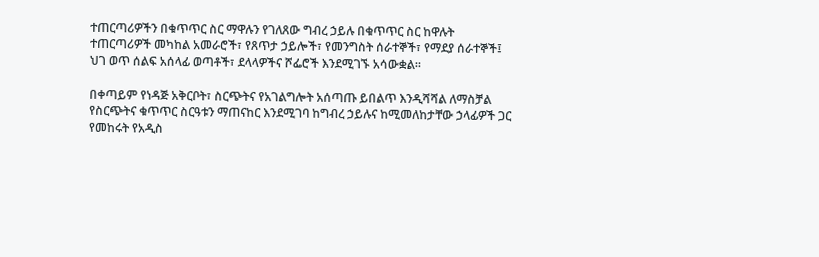ተጠርጣሪዎችን በቁጥጥር ስር ማዋሉን የገለጸው ግብረ ኃይሉ በቁጥጥር ስር ከዋሉት ተጠርጣሪዎች መካከል አመራሮች፣ የጸጥታ ኃይሎች፣ የመንግስት ሰራተኞች፣ የማደያ ሰራተኞች፤ ህገ ወጥ ሰልፍ አሰላፊ ወጣቶች፣ ደላላዎችና ሾፌሮች እንደሚገኙ አሳውቋል።

በቀጣይም የነዳጅ አቅርቦት፣ ስርጭትና የአገልግሎት አሰጣጡ ይበልጥ እንዲሻሻል ለማስቻል የስርጭትና ቁጥጥር ስርዓቱን ማጠናከር እንደሚገባ ከግብረ ኃይሉና ከሚመለከታቸው ኃላፊዎች ጋር የመከሩት የአዲስ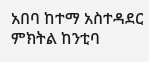አበባ ከተማ አስተዳደር ምክትል ከንቲባ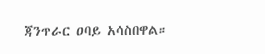ጃንጥራር ዐባይ አሳስበዋል።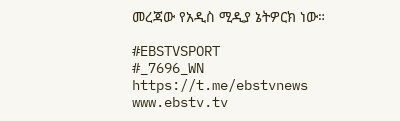መረጃው የአዲስ ሚዲያ ኔትዎርክ ነው።

#EBSTVSPORT
#_7696_WN
https://t.me/ebstvnews
www.ebstv.tv